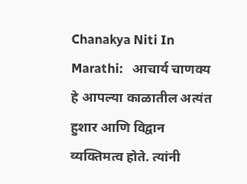Chanakya Niti In Marathi:   आचार्य चाणक्य हे आपल्या काळातील अत्यंत हुशार आणि विद्वान व्यक्तिमत्व होते. त्यांनी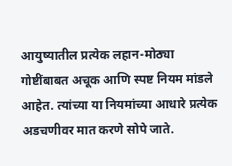आयुष्यातील प्रत्येक लहान-मोठ्या गोष्टींबाबत अचूक आणि स्पष्ट नियम मांडले आहेत. त्यांच्या या नियमांच्या आधारे प्रत्येक अडचणीवर मात करणे सोपे जाते.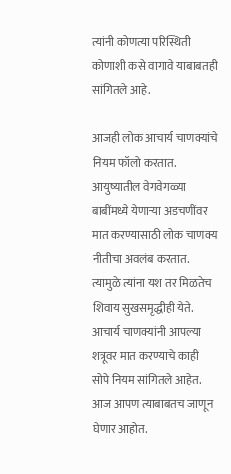त्यांनी कोणत्या परिस्थिती कोणाशी कसे वागावे याबाबतही सांगितले आहे.

आजही लोक आचार्य चाणक्यांचे नियम फॉलो करतात. आयुष्यातील वेगवेगळ्या बाबींमध्ये येणाऱ्या अडचणींवर मात करण्यासाठी लोक चाणक्य नीतीचा अवलंब करतात. त्यामुळे त्यांना यश तर मिळतेच शिवाय सुखसमृद्धीही येते. आचार्य चाणक्यांनी आपल्या शत्रूवर मात करण्याचे काही सोपे नियम सांगितले आहेत. आज आपण त्याबाबतच जाणून घेणार आहोत.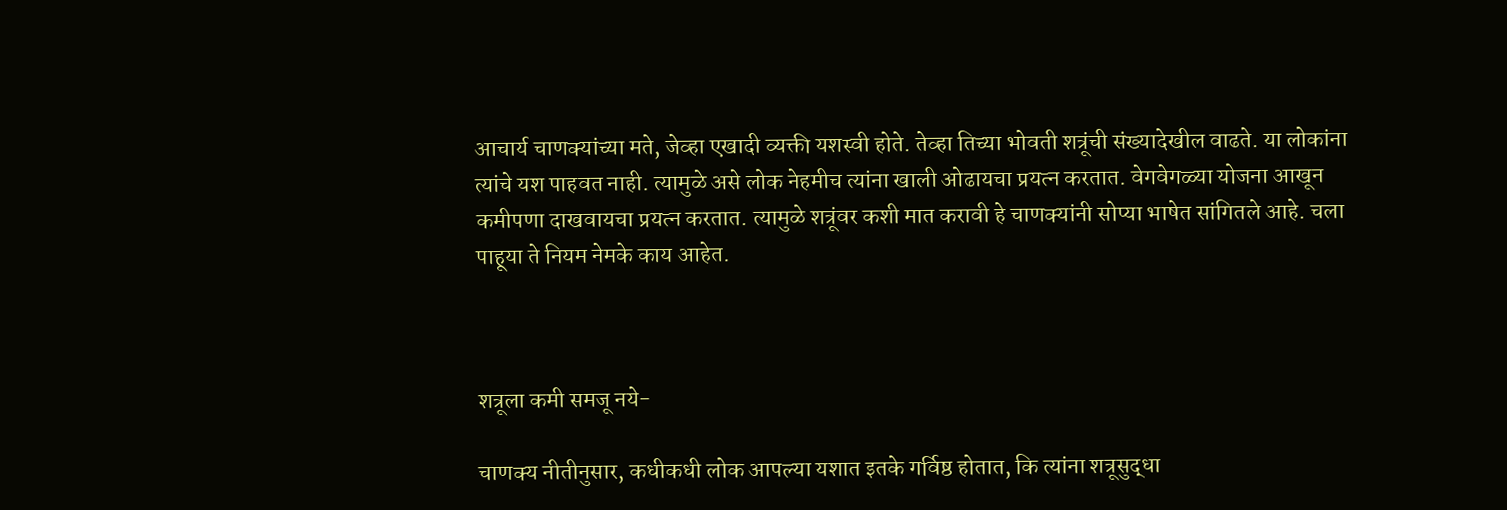आचार्य चाणक्यांच्या मते, जेव्हा एखादी व्यक्ती यशस्वी होते. तेव्हा तिच्या भोवती शत्रूंची संख्यादेखील वाढते. या लोकांना त्यांचे यश पाहवत नाही. त्यामुळे असे लोक नेहमीच त्यांना खाली ओढायचा प्रयत्न करतात. वेगवेगळ्या योजना आखून कमीपणा दाखवायचा प्रयत्न करतात. त्यामुळे शत्रूंवर कशी मात करावी हे चाणक्यांनी सोप्या भाषेत सांगितले आहे. चला पाहूया ते नियम नेमके काय आहेत.



शत्रूला कमी समजू नये-

चाणक्य नीतीनुसार, कधीकधी लोक आपल्या यशात इतके गर्विष्ठ होतात, कि त्यांना शत्रूसुद्धा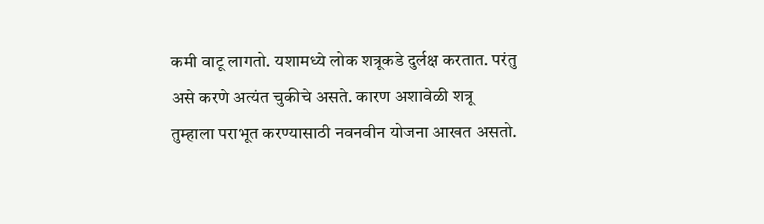कमी वाटू लागतो. यशामध्ये लोक शत्रूकडे दुर्लक्ष करतात. परंतु असे करणे अत्यंत चुकीचे असते. कारण अशावेळी शत्रू तुम्हाला पराभूत करण्यासाठी नवनवीन योजना आखत असतो.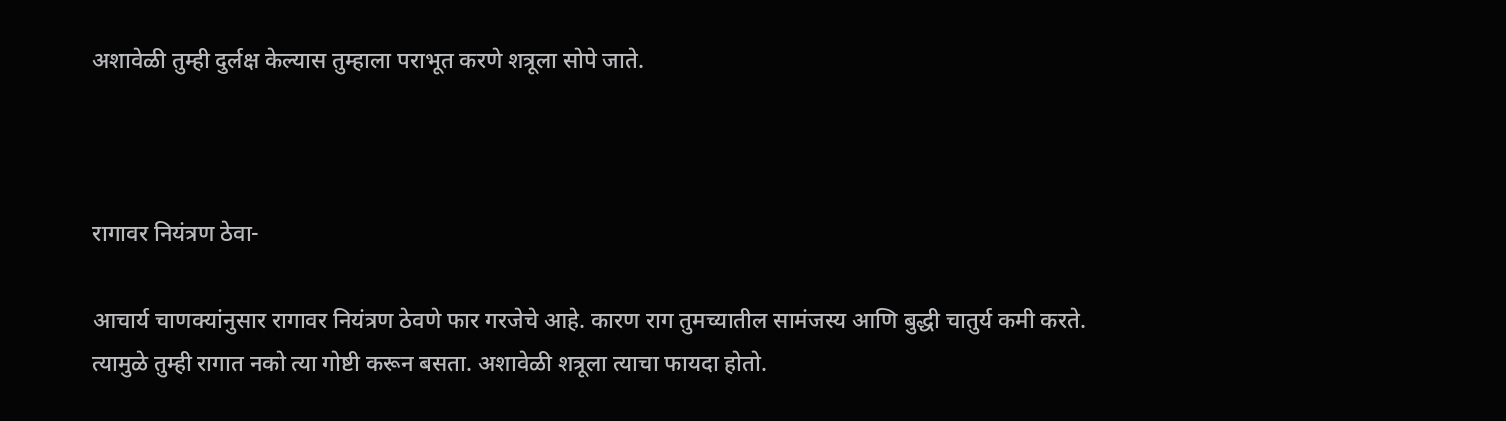अशावेळी तुम्ही दुर्लक्ष केल्यास तुम्हाला पराभूत करणे शत्रूला सोपे जाते.



रागावर नियंत्रण ठेवा-

आचार्य चाणक्यांनुसार रागावर नियंत्रण ठेवणे फार गरजेचे आहे. कारण राग तुमच्यातील सामंजस्य आणि बुद्धी चातुर्य कमी करते. त्यामुळे तुम्ही रागात नको त्या गोष्टी करून बसता. अशावेळी शत्रूला त्याचा फायदा होतो.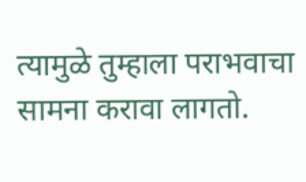त्यामुळे तुम्हाला पराभवाचा सामना करावा लागतो.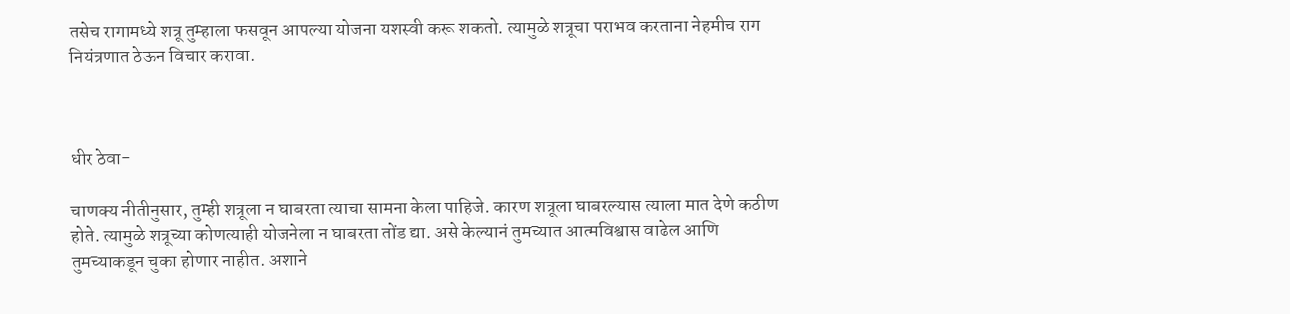तसेच रागामध्ये शत्रू तुम्हाला फसवून आपल्या योजना यशस्वी करू शकतो. त्यामुळे शत्रूचा पराभव करताना नेहमीच राग नियंत्रणात ठेऊन विचार करावा.



धीर ठेवा-

चाणक्य नीतीनुसार, तुम्ही शत्रूला न घाबरता त्याचा सामना केला पाहिजे. कारण शत्रूला घाबरल्यास त्याला मात देणे कठीण होते. त्यामुळे शत्रूच्या कोणत्याही योजनेला न घाबरता तोंड द्या. असे केल्यानं तुमच्यात आत्मविश्वास वाढेल आणि तुमच्याकडून चुका होणार नाहीत. अशाने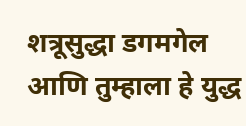शत्रूसुद्धा डगमगेल आणि तुम्हाला हे युद्ध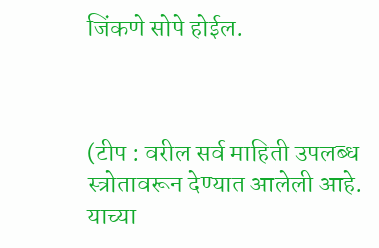जिंकणे सोपे होईल.



(टीप : वरील सर्व माहिती उपलब्ध स्त्रोतावरून देण्यात आलेली आहे. याच्या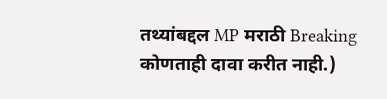तथ्यांबद्दल MP मराठी Breaking कोणताही दावा करीत नाही.)